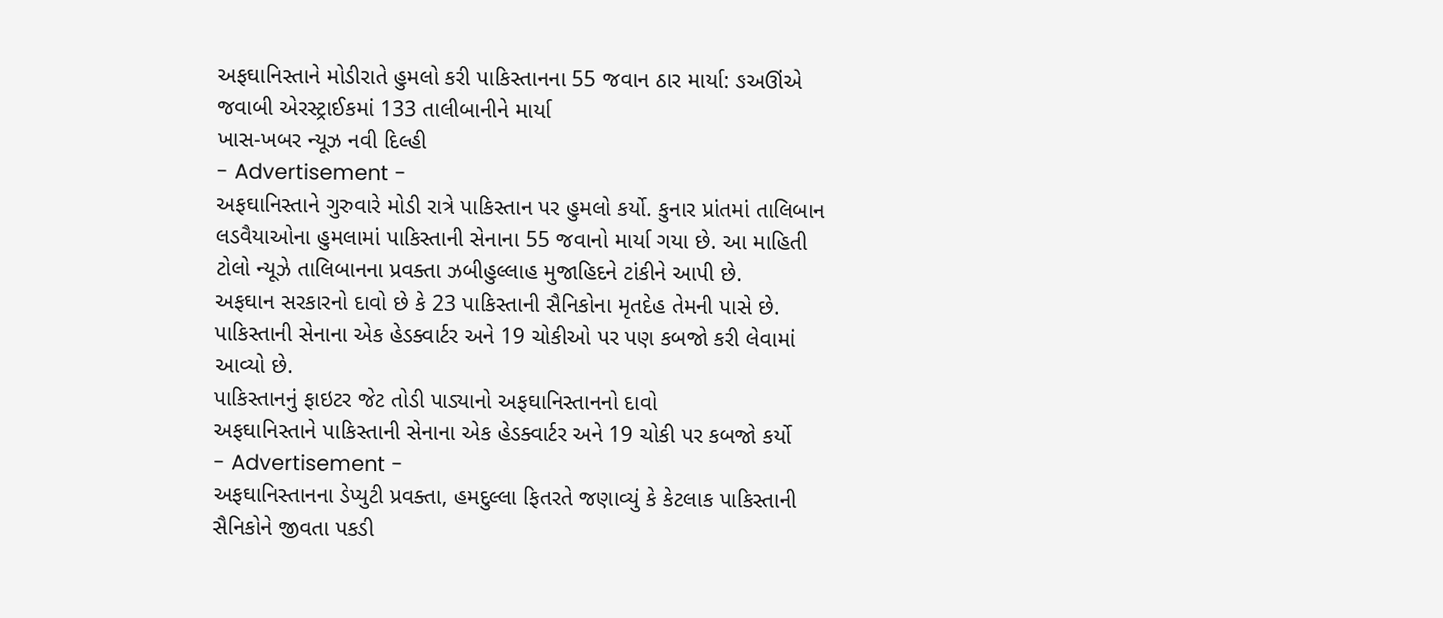અફઘાનિસ્તાને મોડીરાતે હુમલો કરી પાકિસ્તાનના 55 જવાન ઠાર માર્યા: ઙઅઊંએ જવાબી એરસ્ટ્રાઈકમાં 133 તાલીબાનીને માર્યા
ખાસ-ખબર ન્યૂઝ નવી દિલ્હી
- Advertisement -
અફઘાનિસ્તાને ગુરુવારે મોડી રાત્રે પાકિસ્તાન પર હુમલો કર્યો. કુનાર પ્રાંતમાં તાલિબાન લડવૈયાઓના હુમલામાં પાકિસ્તાની સેનાના 55 જવાનો માર્યા ગયા છે. આ માહિતી ટોલો ન્યૂઝે તાલિબાનના પ્રવક્તા ઝબીહુલ્લાહ મુજાહિદને ટાંકીને આપી છે.
અફઘાન સરકારનો દાવો છે કે 23 પાકિસ્તાની સૈનિકોના મૃતદેહ તેમની પાસે છે. પાકિસ્તાની સેનાના એક હેડક્વાર્ટર અને 19 ચોકીઓ પર પણ કબજો કરી લેવામાં આવ્યો છે.
પાકિસ્તાનનું ફાઇટર જેટ તોડી પાડ્યાનો અફઘાનિસ્તાનનો દાવો
અફઘાનિસ્તાને પાકિસ્તાની સેનાના એક હેડક્વાર્ટર અને 19 ચોકી પર કબજો કર્યો
- Advertisement -
અફઘાનિસ્તાનના ડેપ્યુટી પ્રવક્તા, હમદુલ્લા ફિતરતે જણાવ્યું કે કેટલાક પાકિસ્તાની સૈનિકોને જીવતા પકડી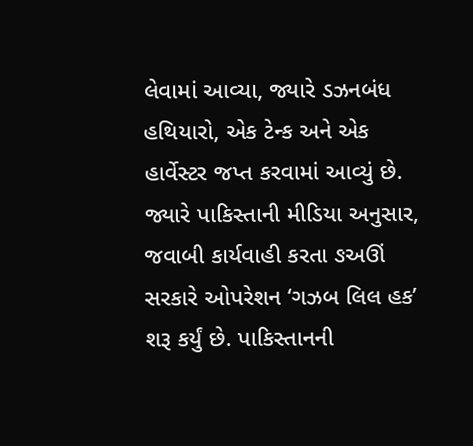લેવામાં આવ્યા, જ્યારે ડઝનબંધ હથિયારો, એક ટેન્ક અને એક હાર્વેસ્ટર જપ્ત કરવામાં આવ્યું છે.
જ્યારે પાકિસ્તાની મીડિયા અનુસાર, જવાબી કાર્યવાહી કરતા ઙઅઊં સરકારે ઓપરેશન ‘ગઝબ લિલ હક’ શરૂ કર્યું છે. પાકિસ્તાનની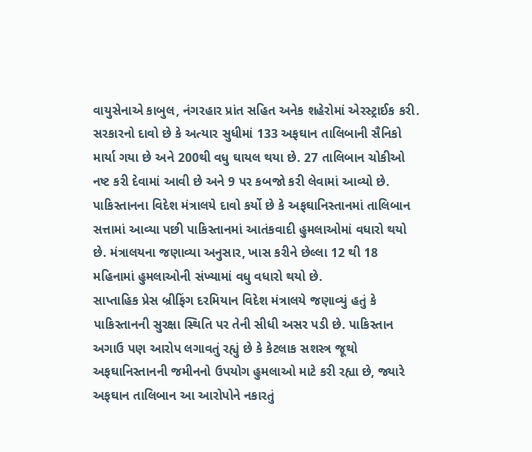વાયુસેનાએ કાબુલ, નંગરહાર પ્રાંત સહિત અનેક શહેરોમાં એરસ્ટ્રાઈક કરી.
સરકારનો દાવો છે કે અત્યાર સુધીમાં 133 અફઘાન તાલિબાની સૈનિકો માર્યા ગયા છે અને 200થી વધુ ઘાયલ થયા છે. 27 તાલિબાન ચોકીઓ નષ્ટ કરી દેવામાં આવી છે અને 9 પર કબજો કરી લેવામાં આવ્યો છે.
પાકિસ્તાનના વિદેશ મંત્રાલયે દાવો કર્યો છે કે અફઘાનિસ્તાનમાં તાલિબાન સત્તામાં આવ્યા પછી પાકિસ્તાનમાં આતંકવાદી હુમલાઓમાં વધારો થયો છે. મંત્રાલયના જણાવ્યા અનુસાર, ખાસ કરીને છેલ્લા 12 થી 18 મહિનામાં હુમલાઓની સંખ્યામાં વધુ વધારો થયો છે.
સાપ્તાહિક પ્રેસ બ્રીફિંગ દરમિયાન વિદેશ મંત્રાલયે જણાવ્યું હતું કે પાકિસ્તાનની સુરક્ષા સ્થિતિ પર તેની સીધી અસર પડી છે. પાકિસ્તાન અગાઉ પણ આરોપ લગાવતું રહ્યું છે કે કેટલાક સશસ્ત્ર જૂથો અફઘાનિસ્તાનની જમીનનો ઉપયોગ હુમલાઓ માટે કરી રહ્યા છે, જ્યારે અફઘાન તાલિબાન આ આરોપોને નકારતું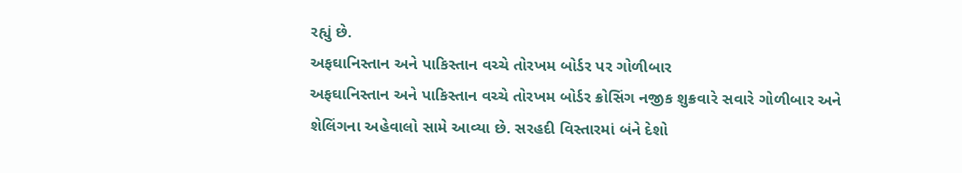રહ્યું છે.
અફઘાનિસ્તાન અને પાકિસ્તાન વચ્ચે તોરખમ બોર્ડર પર ગોળીબાર
અફઘાનિસ્તાન અને પાકિસ્તાન વચ્ચે તોરખમ બોર્ડર ક્રોસિંગ નજીક શુક્રવારે સવારે ગોળીબાર અને શેલિંગના અહેવાલો સામે આવ્યા છે. સરહદી વિસ્તારમાં બંને દેશો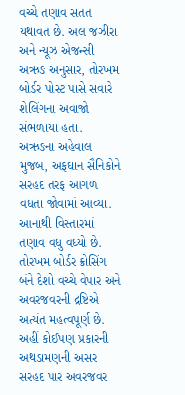વચ્ચે તણાવ સતત યથાવત છે. અલ જઝીરા અને ન્યૂઝ એજન્સી અઋઙ અનુસાર, તોરખમ બોર્ડર પોસ્ટ પાસે સવારે શેલિંગના અવાજો સંભળાયા હતા. અઋઙના અહેવાલ મુજબ, અફઘાન સૈનિકોને સરહદ તરફ આગળ વધતા જોવામાં આવ્યા. આનાથી વિસ્તારમાં તણાવ વધુ વધ્યો છે. તોરખમ બોર્ડર ક્રોસિંગ બંને દેશો વચ્ચે વેપાર અને અવરજવરની દ્રષ્ટિએ અત્યંત મહત્વપૂર્ણ છે. અહીં કોઈપણ પ્રકારની અથડામણની અસર સરહદ પાર અવરજવર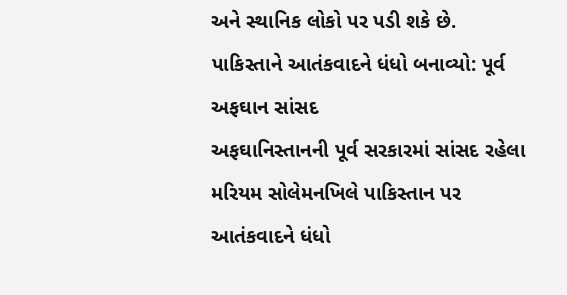અને સ્થાનિક લોકો પર પડી શકે છે.
પાકિસ્તાને આતંકવાદને ધંધો બનાવ્યો: પૂર્વ અફઘાન સાંસદ
અફઘાનિસ્તાનની પૂર્વ સરકારમાં સાંસદ રહેલા મરિયમ સોલેમનખિલે પાકિસ્તાન પર આતંકવાદને ધંધો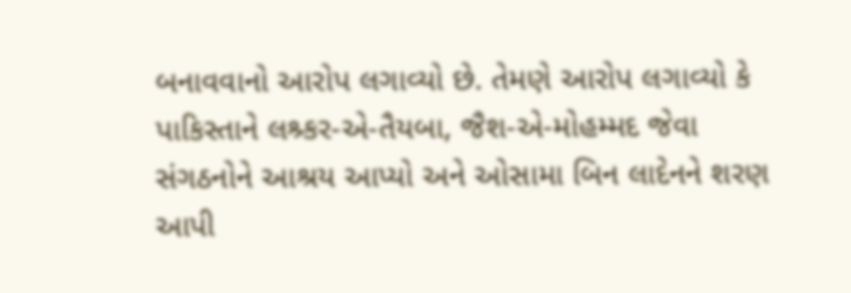બનાવવાનો આરોપ લગાવ્યો છે. તેમણે આરોપ લગાવ્યો કે પાકિસ્તાને લશ્ર્કર-એ-તૈયબા, જૈશ-એ-મોહમ્મદ જેવા સંગઠનોને આશ્રય આપ્યો અને ઓસામા બિન લાદેનને શરણ આપી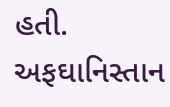હતી.
અફઘાનિસ્તાન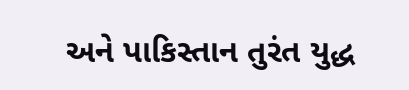અને પાકિસ્તાન તુરંત યુદ્ધ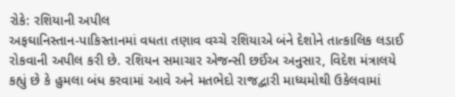રોકે: રશિયાની અપીલ
અફઘાનિસ્તાન-પાકિસ્તાનમાં વધતા તણાવ વચ્ચે રશિયાએ બંને દેશોને તાત્કાલિક લડાઈ રોકવાની અપીલ કરી છે. રશિયન સમાચાર એજન્સી છઈંઅ અનુસાર, વિદેશ મંત્રાલયે કહ્યું છે કે હુમલા બંધ કરવામાં આવે અને મતભેદો રાજદ્વારી માધ્યમોથી ઉકેલવામાં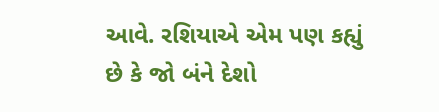આવે. રશિયાએ એમ પણ કહ્યું છે કે જો બંને દેશો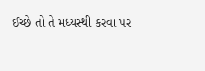ઈચ્છે તો તે મધ્યસ્થી કરવા પર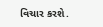વિચાર કરશે.